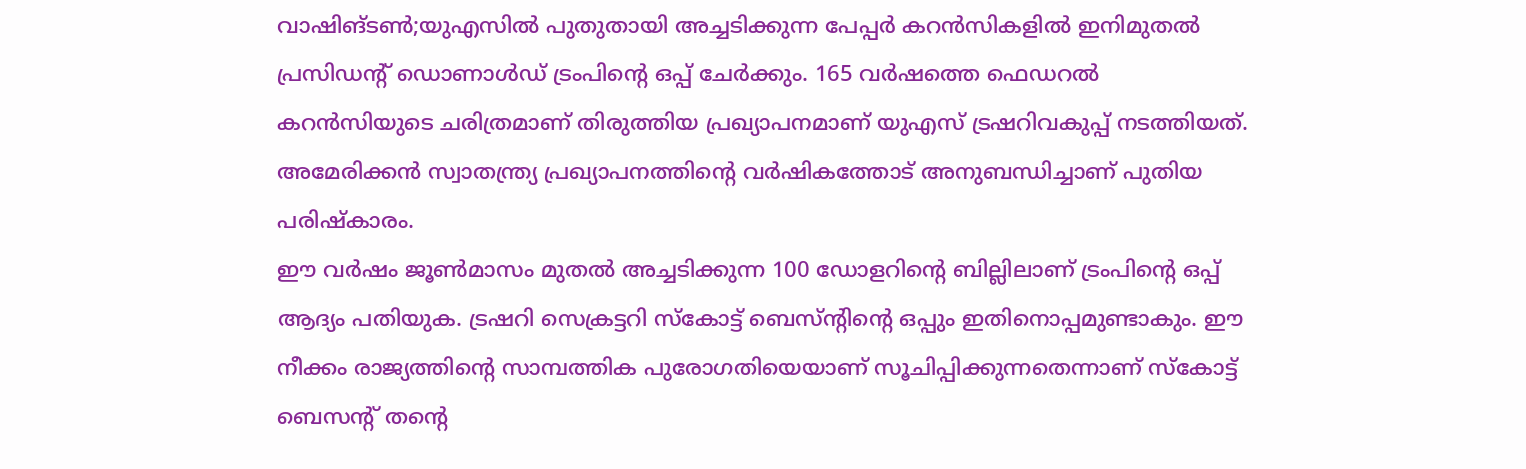വാഷിങ്ടൺ;യുഎസിൽ പുതുതായി അച്ചടിക്കുന്ന പേപ്പർ കറൻസികളിൽ ഇനിമുതൽ പ്രസിഡന്റ് ഡൊണാൾഡ് ട്രംപിന്റെ ഒപ്പ് ചേർക്കും. 165 വർഷത്തെ ഫെഡറൽ കറൻസിയുടെ ചരിത്രമാണ് തിരുത്തിയ പ്രഖ്യാപനമാണ് യുഎസ് ട്രഷറിവകുപ്പ് നടത്തിയത്. അമേരിക്കൻ സ്വാതന്ത്ര്യ പ്രഖ്യാപനത്തിന്റെ വർഷികത്തോട് അനുബന്ധിച്ചാണ് പുതിയ പരിഷ്കാരം.
ഈ വർഷം ജൂൺമാസം മുതൽ അച്ചടിക്കുന്ന 100 ഡോളറിൻ്റെ ബില്ലിലാണ് ട്രംപിൻ്റെ ഒപ്പ് ആദ്യം പതിയുക. ട്രഷറി സെക്രട്ടറി സ്കോട്ട് ബെസ്ന്റിന്റെ ഒപ്പും ഇതിനൊപ്പമുണ്ടാകും. ഈ നീക്കം രാജ്യത്തിൻ്റെ സാമ്പത്തിക പുരോഗതിയെയാണ് സൂചിപ്പിക്കുന്നതെന്നാണ് സ്കോട്ട് ബെസന്റ് തന്റെ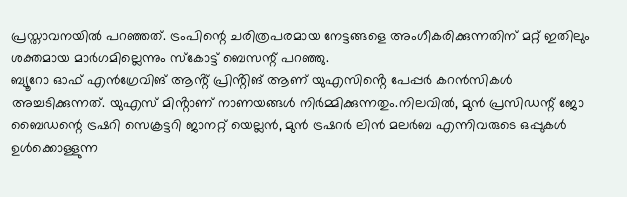പ്രസ്താവനയിൽ പറഞ്ഞത്. ട്രംപിന്റെ ചരിത്രപരമായ നേട്ടങ്ങളെ അംഗീകരിക്കുന്നതിന് മറ്റ് ഇതിലും ശക്തമായ മാർഗമില്ലെന്നും സ്കോട്ട് ബെസന്റ് പറഞ്ഞു.
ബ്യൂറോ ഓഫ് എൻഗ്രേവിങ് ആൻ്റ് പ്രിൻ്റിങ് ആണ് യുഎസിൻ്റെ പേപ്പർ കറൻസികൾ അച്ചടിക്കുന്നത്. യുഎസ് മിൻ്റാണ് നാണയങ്ങൾ നിർമ്മിക്കുന്നതും.നിലവിൽ, മുൻ പ്രസിഡന്റ് ജോ ബൈഡന്റെ ട്രഷറി സെക്രട്ടറി ജാനറ്റ് യെല്ലൻ, മുൻ ട്രഷറർ ലിൻ മലർബ എന്നിവരുടെ ഒപ്പുകൾ ഉൾക്കൊള്ളുന്ന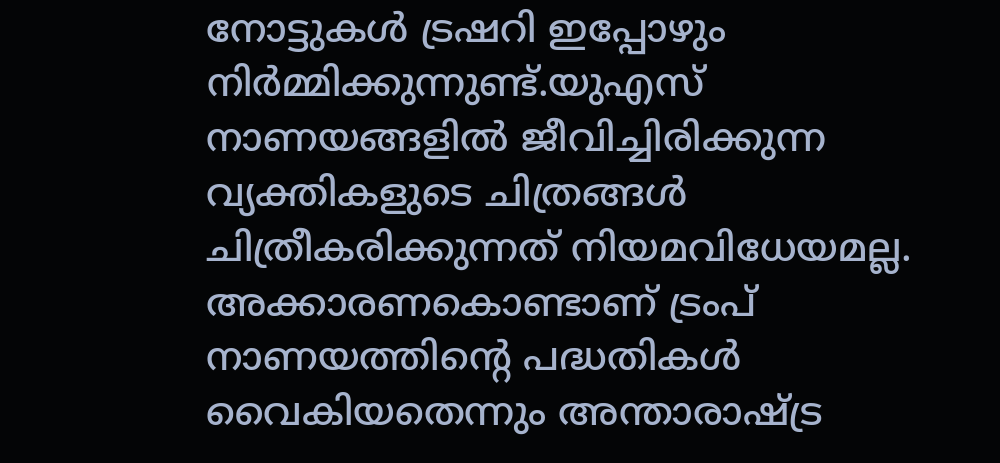നോട്ടുകൾ ട്രഷറി ഇപ്പോഴും നിർമ്മിക്കുന്നുണ്ട്.യുഎസ് നാണയങ്ങളിൽ ജീവിച്ചിരിക്കുന്ന വ്യക്തികളുടെ ചിത്രങ്ങൾ ചിത്രീകരിക്കുന്നത് നിയമവിധേയമല്ല. അക്കാരണകൊണ്ടാണ് ട്രംപ് നാണയത്തിന്റെ പദ്ധതികൾ വൈകിയതെന്നും അന്താരാഷ്ട്ര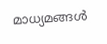മാധ്യമങ്ങൾ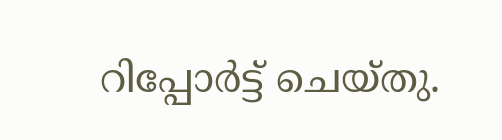റിപ്പോർട്ട് ചെയ്തു.